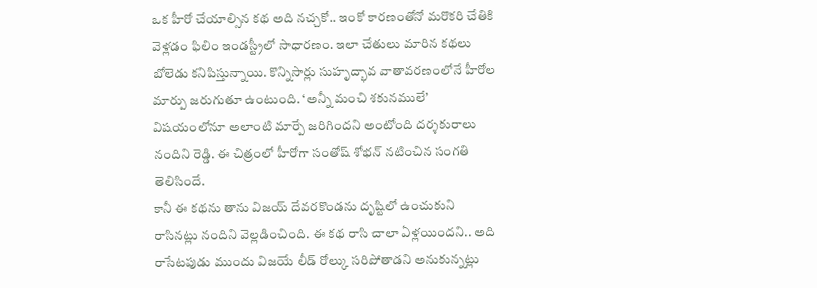ఒక హీరో చేయాల్సిన కథ అది నచ్చకో.. ఇంకో కారణంతోనో మరొకరి చేతికి వెళ్లడం ఫిలిం ఇండస్ట్రీలో సాధారణం. ఇలా చేతులు మారిన కథలు బోలెడు కనిపిస్తున్నాయి. కొన్నిసార్లు సుహృద్భావ వాతావరణంలోనే హీరోల మార్పు జరుగుతూ ఉంటుంది. ‘అన్నీ మంచి శకునములే’ విషయంలోనూ అలాంటి మార్పే జరిగిందని అంటోంది దర్శకురాలు నందిని రెడ్డి. ఈ చిత్రంలో హీరోగా సంతోష్ శోభన్ నటించిన సంగతి తెలిసిందే.
కానీ ఈ కథను తాను విజయ్ దేవరకొండను దృష్టిలో ఉంచుకుని రాసినట్లు నందిని వెల్లడించింది. ఈ కథ రాసి చాలా ఏళ్లయిందని.. అది రాసేటపుడు ముందు విజయే లీడ్ రోల్కు సరిపోతాడని అనుకున్నట్లు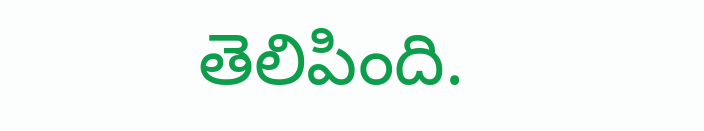తెలిపింది.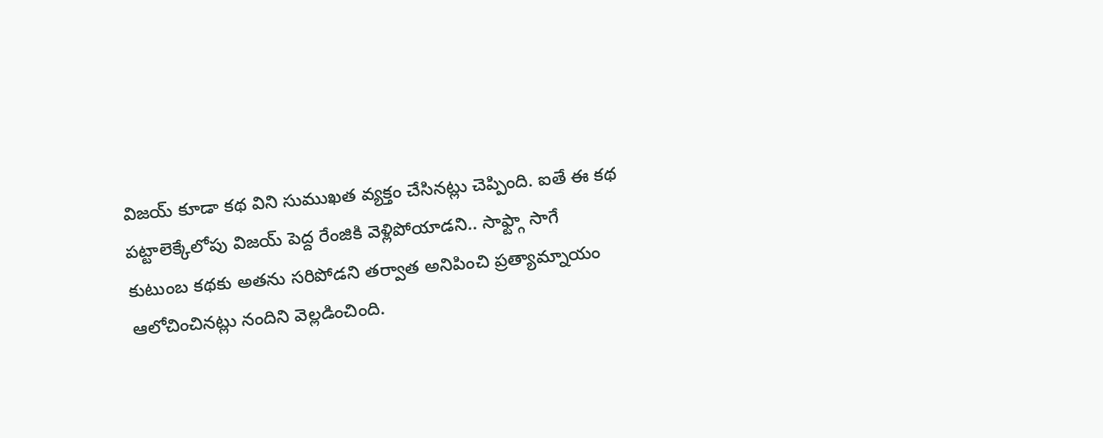విజయ్ కూడా కథ విని సుముఖత వ్యక్తం చేసినట్లు చెప్పింది. ఐతే ఈ కథ పట్టాలెక్కేలోపు విజయ్ పెద్ద రేంజికి వెళ్లిపోయాడని.. సాఫ్ట్గా సాగే కుటుంబ కథకు అతను సరిపోడని తర్వాత అనిపించి ప్రత్యామ్నాయం ఆలోచించినట్లు నందిని వెల్లడించింది.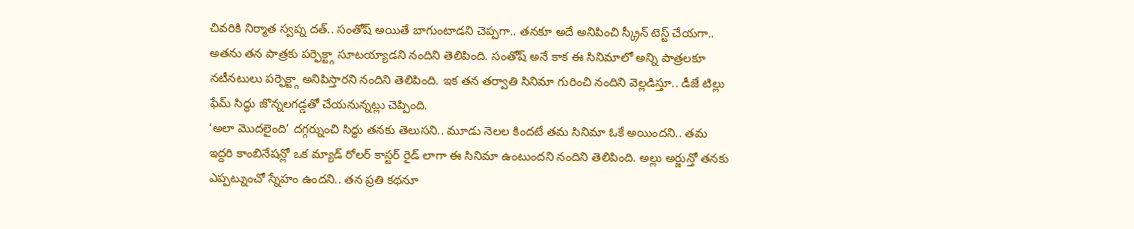చివరికి నిర్మాత స్వప్న దత్.. సంతోష్ అయితే బాగుంటాడని చెప్పగా.. తనకూ అదే అనిపించి స్క్రీన్ టెస్ట్ చేయగా.. అతను తన పాత్రకు పర్ఫెక్ట్గా సూటయ్యాడని నందిని తెలిపింది. సంతోష్ అనే కాక ఈ సినిమాలో అన్ని పాత్రలకూ నటీనటులు పర్ఫెక్ట్గా అనిపిస్తారని నందిని తెలిపింది. ఇక తన తర్వాతి సినిమా గురించి నందిని వెల్లడిస్తూ.. డీజే టిల్లు ఫేమ్ సిద్ధు జొన్నలగడ్డతో చేయనున్నట్లు చెప్పింది.
‘అలా మొదలైంది’ దగ్గర్నుంచి సిద్ధు తనకు తెలుసని.. మూడు నెలల కిందటే తమ సినిమా ఓకే అయిందని.. తమ ఇద్దరి కాంబినేషన్లో ఒక మ్యాడ్ రోలర్ కాస్టర్ రైడ్ లాగా ఈ సినిమా ఉంటుందని నందిని తెలిపింది. అల్లు అర్జున్తో తనకు ఎప్పట్నుంచో స్నేహం ఉందని.. తన ప్రతి కథనూ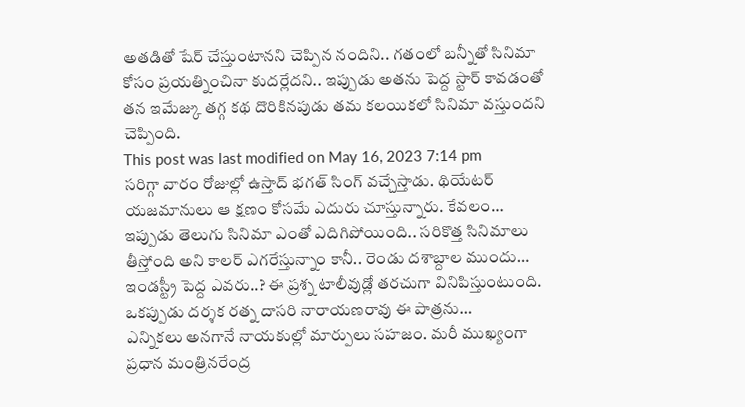అతడితో షేర్ చేస్తుంటానని చెప్పిన నందిని.. గతంలో బన్నీతో సినిమా కోసం ప్రయత్నించినా కుదర్లేదని.. ఇప్పుడు అతను పెద్ద స్టార్ కావడంతో తన ఇమేజ్కు తగ్గ కథ దొరికినపుడు తమ కలయికలో సినిమా వస్తుందని చెప్పింది.
This post was last modified on May 16, 2023 7:14 pm
సరిగ్గా వారం రోజుల్లో ఉస్తాద్ భగత్ సింగ్ వచ్చేస్తాడు. థియేటర్ యజమానులు ఆ క్షణం కోసమే ఎదురు చూస్తున్నారు. కేవలం…
ఇప్పుడు తెలుగు సినిమా ఎంతో ఎదిగిపోయింది.. సరికొత్త సినిమాలు తీస్తోంది అని కాలర్ ఎగరేస్తున్నాం కానీ.. రెండు దశాబ్దాల ముందు…
ఇండస్ట్రీ పెద్ద ఎవరు..? ఈ ప్రశ్న టాలీవుడ్లో తరచుగా వినిపిస్తుంటుంది. ఒకప్పుడు దర్శక రత్న దాసరి నారాయణరావు ఈ పాత్రను…
ఎన్నికలు అనగానే నాయకుల్లో మార్పులు సహజం. మరీ ముఖ్యంగా ప్రధాన మంత్రినరేంద్ర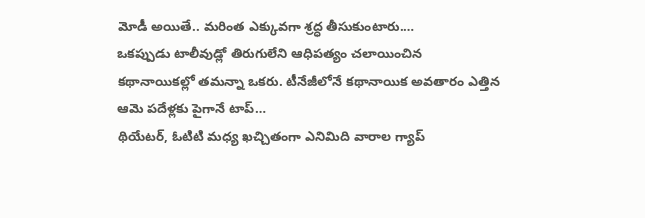మోడీ అయితే.. మరింత ఎక్కువగా శ్రద్ధ తీసుకుంటారు.…
ఒకప్పుడు టాలీవుడ్లో తిరుగులేని ఆధిపత్యం చలాయించిన కథానాయికల్లో తమన్నా ఒకరు. టీనేజీలోనే కథానాయిక అవతారం ఎత్తిన ఆమె పదేళ్లకు పైగానే టాప్…
థియేటర్, ఓటిటి మధ్య ఖచ్చితంగా ఎనిమిది వారాల గ్యాప్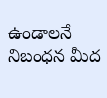ఉండాలనే నిబంధన మీద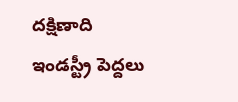దక్షిణాది ఇండస్ట్రీ పెద్దలు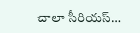చాలా సీరియస్…